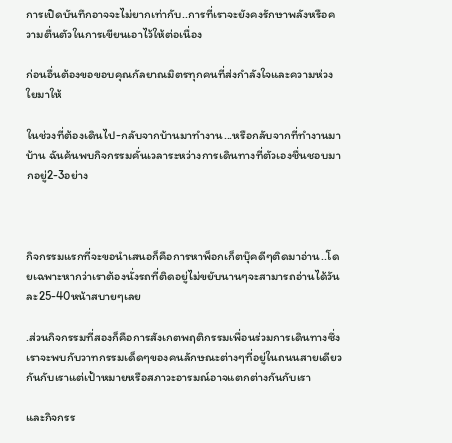การเปิดบันทึกอาจจะไม่ยากเท่ากับ..การที่เราจะยังคงรักษาพลังหรือความตื่นตัวในการเขียนเอาไว้ให้ต่อเนื่อง

ก่อนอื่นต้องขอขอบคุณกัลยาณมิตรทุกคนที่ส่งกำลังใจและความห่วงใยมาให้

ในช่วงที่ต้องเดินไป-กลับจากบ้านมาทำงาน...หรือกลับจากที่ทำงานมาบ้าน ฉันค้นพบกิจกรรมคั่นเวลาระหว่างการเดินทางที่ตัวเองชื่นชอบมากอยู่2-3อย่าง



กิจกรรมแรกที่จะขอนำเสนอก็คือการหาพ็อกเก็ตบุ๊คดีๆติดมาอ่าน..โดยเฉพาะหากว่าเราต้องนั่งรถที่ติดอยู่ไม่ขยับนานๆจะสามารถอ่านได้วันละ25-40หน้าสบายๆเลย

.ส่วนกิจกรรมที่สองก็คือการสังเกตพฤติกรรมเพื่อนร่วมการเดินทางซึ่งเราจะพบกับวาทกรรมเด็ดๆของคนลักษณะต่างๆที่อยู่ในถนนสายเดียวกันกับเราแต่เป้าหมายหรือสภาวะอารมณ์อาจแตกต่างกันกับเรา

และกิจกรร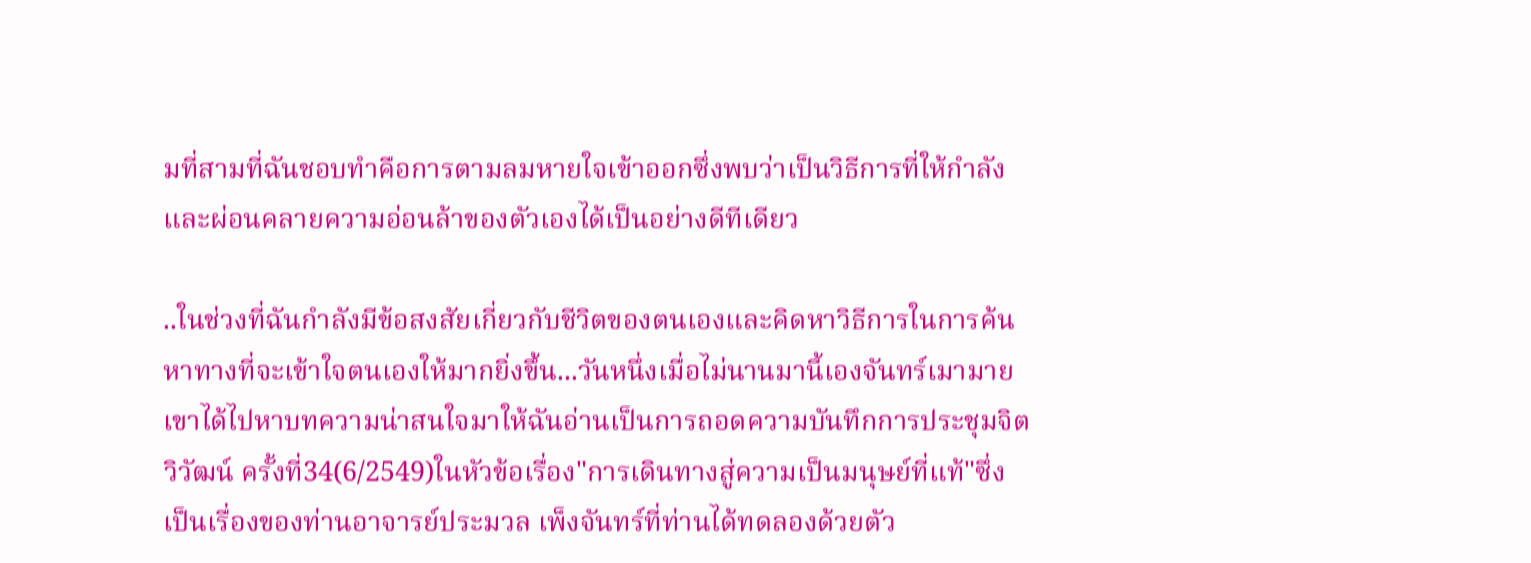มที่สามที่ฉันชอบทำคือการตามลมหายใจเข้าออกซึ่งพบว่าเป็นวิธีการที่ให้กำลังและผ่อนคลายความอ่อนล้าของตัวเองได้เป็นอย่างดีทีเดียว

..ในช่วงที่ฉันกำลังมีข้อสงสัยเกี่ยวกับชีวิตของตนเองและคิดหาวิธีการในการค้นหาทางที่จะเข้าใจตนเองให้มากยิ่งขึ้น...วันหนึ่งเมื่อไม่นานมานี้เองจันทร์เมามายเขาได้ไปหาบทความน่าสนใจมาให้ฉันอ่านเป็นการถอดความบันทึกการประชุมจิตวิวัฒน์ ครั้งที่34(6/2549)ในหัวข้อเรื่อง"การเดินทางสู่ความเป็นมนุษย์ที่แท้"ซึ่งเป็นเรื่องของท่านอาจารย์ประมวล เพ็งจันทร์ที่ท่านได้ทดลองด้วยตัว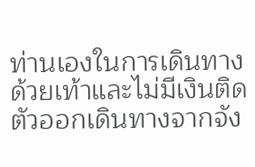ท่านเองในการเดินทางด้วยเท้าและไม่มีเงินติดตัวออกเดินทางจากจัง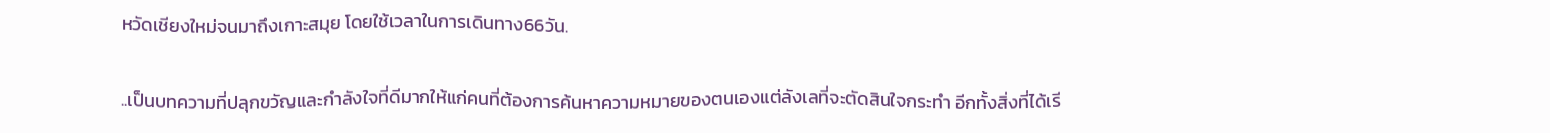หวัดเชียงใหม่จนมาถึงเกาะสมุย โดยใช้เวลาในการเดินทาง66วัน.

..เป็นบทความที่ปลุกขวัญและกำลังใจที่ดีมากให้แก่คนที่ต้องการค้นหาความหมายของตนเองแต่ลังเลที่จะตัดสินใจกระทำ อีกทั้งสิ่งที่ได้เรี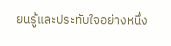ยนรู้และประทับใจอย่างหนึ่ง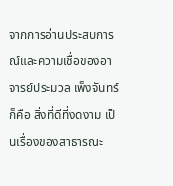จากการอ่านประสบการณ์และความเชื่อของอาจารย์ประมวล เพ็งจันทร์ก็คือ สิ่งที่ดีที่งดงาม เป็นเรื่องของสาธารณะ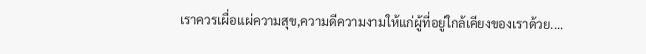เราควรเผื่อแผ่ความสุข,ความดีความงามให้แก่ผู้ที่อยู่ใกล้เคียงของเราด้วย....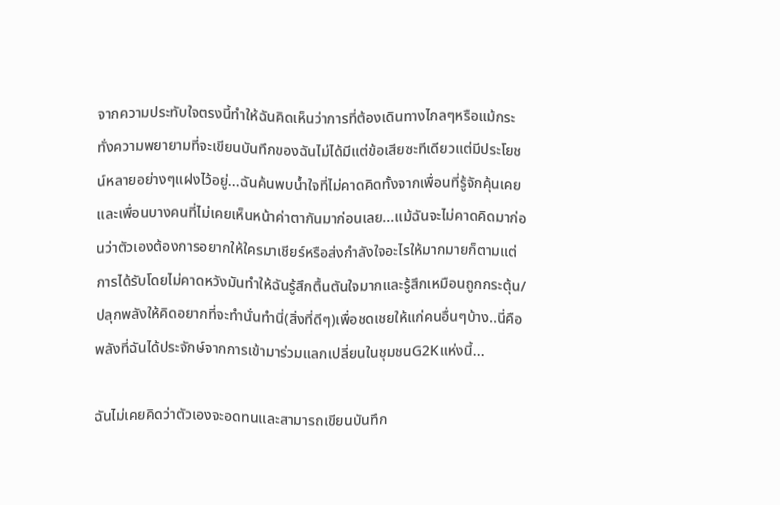จากความประทับใจตรงนี้ทำให้ฉันคิดเห็นว่าการที่ต้องเดินทางไกลๆหรือแม้กระทั่งความพยายามที่จะเขียนบันทึกของฉันไม่ได้มีแต่ข้อเสียซะทีเดียวแต่มีประโยชน์หลายอย่างๆแฝงไว้อยู่...ฉันค้นพบน้ำใจที่ไม่คาดคิดทั้งจากเพื่อนที่รู้จักคุ้นเคยและเพื่อนบางคนที่ไม่เคยเห็นหน้าค่าตากันมาก่อนเลย...แม้ฉันจะไม่คาดคิดมาก่อนว่าตัวเองต้องการอยากให้ใครมาเชียร์หรือส่งกำลังใจอะไรให้มากมายก็ตามแต่การได้รับโดยไม่คาดหวังมันทำให้ฉันรู้สึกตื้นตันใจมากและรู้สึกเหมือนถูกกระตุ้น/ปลุกพลังให้คิดอยากที่จะทำนั่นทำนี่(สิ่งที่ดีๆ)เพื่อชดเชยให้แก่คนอื่นๆบ้าง..นี่คือพลังที่ฉันได้ประจักษ์จากการเข้ามาร่วมแลกเปลี่ยนในชุมชนG2Kแห่งนี้...

ฉันไม่เคยคิดว่าตัวเองจะอดทนและสามารถเขียนบันทึก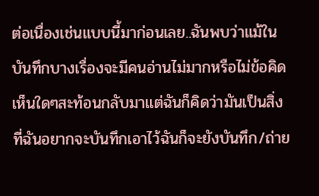ต่อเนื่องเช่นแบบนี้มาก่อนเลย..ฉันพบว่าแม้ในบันทึกบางเรื่องจะมีคนอ่านไม่มากหรือไม่ข้อคิดเห็นใดๆสะท้อนกลับมาแต่ฉันก็คิดว่ามันเป็นสิ่งที่ฉันอยากจะบันทึกเอาไว้ฉันก็จะยังบันทึก/ถ่าย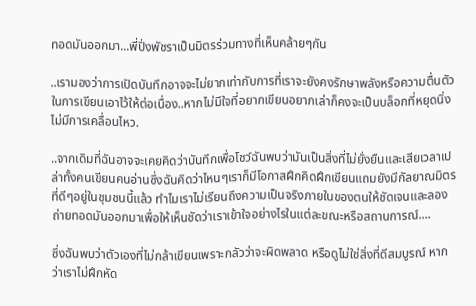ทอดมันออกมา...พี่ปิ่งพัชราเป็นมิตรร่วมทางที่เห็นคล้ายๆกัน

..เรามองว่าการเปิดบันทึกอาจจะไม่ยากเท่ากับการที่เราจะยังคงรักษาพลังหรือความตื่นตัวในการเขียนเอาไว้ให้ต่อเนื่อง..หากไม่มีใจที่อยากเขียนอยากเล่าก็คงจะเป็นบล็อกที่หยุดนิ่งไม่มีการเคลื่อนไหว.

..จากเดิมที่ฉันอาจจะเคยคิดว่าบันทึกเพื่อโชว์ฉันพบว่ามันเป็นสิ่งที่ไม่ยั่งยืนและเสียเวลาเปล่าทั้งคนเขียนคนอ่านซึ่งฉันคิดว่าไหนๆเราก็มีโอกาสฝึกคิดฝึกเขียนแถมยังมีกัลยาณมิตรที่ดีๆอยู่ในชุมชนนี้แล้ว ทำไมเราไม่เรียนถึงความเป็นจริงภายในของตนให้ชัดเจนและลองถ่ายทอดมันออกมาเพื่อให้เห็นชัดว่าเราเข้าใจอย่างไรในแต่ละขณะหรือสถานการณ์....

ซึ่งฉันพบว่าตัวเองที่ไม่กล้าเขียนเพราะกลัวว่าจะผิดพลาด หรือดูไม่ใช่สิ่งที่ดีสมบูรณ์ หากว่าเราไม่ฝึกหัด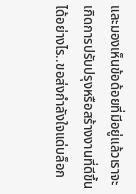และมองเห็นข้อด้อยที่มีอยู่แล้วเราจะเกิดการปรับปรุงหรือสร้างงานที่ดีขึ้นได้อย่างไร..ขอส่งกำลังใจแด่บล็อก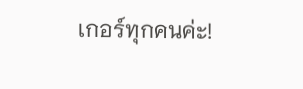เกอร์ทุกคนค่ะ!